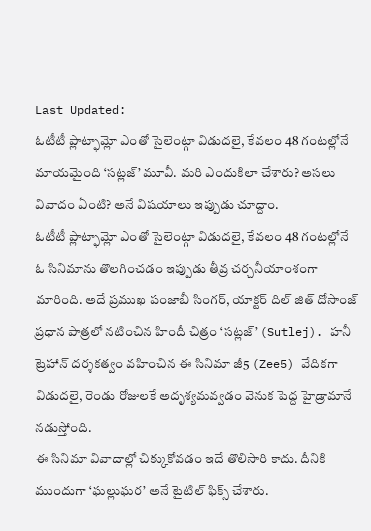Last Updated:
ఓటీటీ ప్లాట్ఫామ్లో ఎంతో సైలెంట్గా విడుదలై, కేవలం 48 గంటల్లోనే మాయమైంది ‘సట్లజ్’ మూవీ. మరి ఎందుకిలా చేశారు? అసలు వివాదం ఏంటి? అనే విషయాలు ఇప్పుడు చూద్దాం.
ఓటీటీ ప్లాట్ఫామ్లో ఎంతో సైలెంట్గా విడుదలై, కేవలం 48 గంటల్లోనే ఓ సినిమాను తొలగించడం ఇప్పుడు తీవ్ర చర్చనీయాంశంగా మారింది. అదే ప్రముఖ పంజాబీ సింగర్, యాక్టర్ దిల్ జిత్ దోసాంజ్ ప్రధాన పాత్రలో నటించిన హిందీ చిత్రం ‘సట్లజ్’ (Sutlej). హనీ ట్రెహాన్ దర్శకత్వం వహించిన ఈ సినిమా జీ5 (Zee5) వేదికగా విడుదలై, రెండు రోజులకే అదృశ్యమవ్వడం వెనుక పెద్ద హైడ్రామానే నడుస్తోంది.
ఈ సినిమా వివాదాల్లో చిక్కుకోవడం ఇదే తొలిసారి కాదు. దీనికి ముందుగా ‘ఘల్లుఘర’ అనే టైటిల్ ఫిక్స్ చేశారు.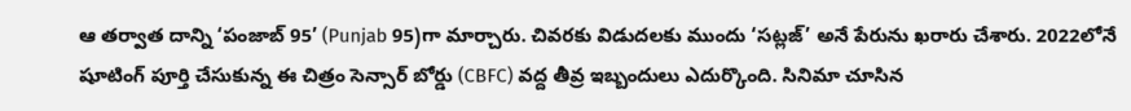ఆ తర్వాత దాన్ని ‘పంజాబ్ 95’ (Punjab 95)గా మార్చారు. చివరకు విడుదలకు ముందు ‘సట్లజ్’ అనే పేరును ఖరారు చేశారు. 2022లోనే షూటింగ్ పూర్తి చేసుకున్న ఈ చిత్రం సెన్సార్ బోర్డు (CBFC) వద్ద తీవ్ర ఇబ్బందులు ఎదుర్కొంది. సినిమా చూసిన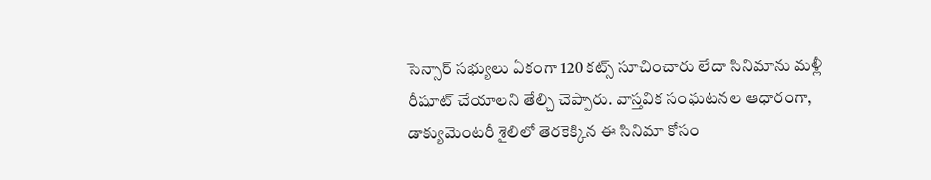సెన్సార్ సభ్యులు ఏకంగా 120 కట్స్ సూచించారు లేదా సినిమాను మళ్లీ రీషూట్ చేయాలని తేల్చి చెప్పారు. వాస్తవిక సంఘటనల ఆధారంగా, డాక్యుమెంటరీ శైలిలో తెరకెక్కిన ఈ సినిమా కోసం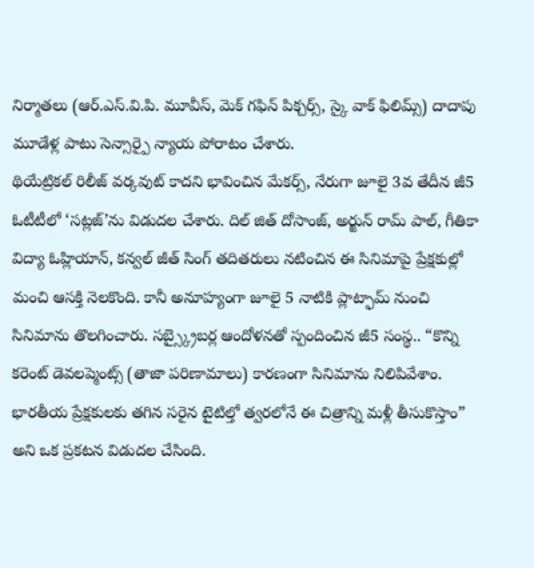నిర్మాతలు (ఆర్.ఎస్.వి.పి. మూవీస్, మెక్ గఫిన్ పిక్చర్స్, స్కై వాక్ ఫిలిమ్స్) దాదాపు మూడేళ్ల పాటు సెన్సార్పై న్యాయ పోరాటం చేశారు.
థియేట్రికల్ రిలీజ్ వర్కవుట్ కాదని భావించిన మేకర్స్, నేరుగా జూలై 3వ తేదీన జీ5 ఓటీటీలో ‘సట్లజ్’ను విడుదల చేశారు. దిల్ జిత్ దోసాంజ్, అర్జున్ రామ్ పాల్, గీతికా విద్యా ఓహ్లియాన్, కన్వల్ జీత్ సింగ్ తదితరులు నటించిన ఈ సినిమాపై ప్రేక్షకుల్లో మంచి ఆసక్తి నెలకొంది. కానీ అనూహ్యంగా జూలై 5 నాటికి ప్లాట్ఫామ్ నుంచి సినిమాను తొలగించారు. సబ్స్క్రైబర్ల ఆందోళనతో స్పందించిన జీ5 సంస్థ.. “కొన్ని కరెంట్ డెవలప్మెంట్స్ (తాజా పరిణామాలు) కారణంగా సినిమాను నిలిపివేశాం. భారతీయ ప్రేక్షకులకు తగిన సరైన టైటిల్తో త్వరలోనే ఈ చిత్రాన్ని మళ్లీ తీసుకొస్తాం” అని ఒక ప్రకటన విడుదల చేసింది.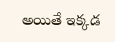అయితే ఇక్కడ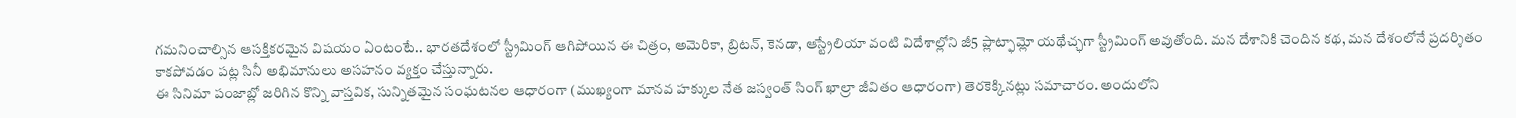గమనించాల్సిన ఆసక్తికరమైన విషయం ఏంటంటే.. భారతదేశంలో స్ట్రీమింగ్ ఆగిపోయిన ఈ చిత్రం, అమెరికా, బ్రిటన్, కెనడా, ఆస్ట్రేలియా వంటి విదేశాల్లోని జీ5 ప్లాట్ఫామ్లో యథేచ్ఛగా స్ట్రీమింగ్ అవుతోంది. మన దేశానికి చెందిన కథ, మన దేశంలోనే ప్రదర్శితం కాకపోవడం పట్ల సినీ అభిమానులు అసహనం వ్యక్తం చేస్తున్నారు.
ఈ సినిమా పంజాబ్లో జరిగిన కొన్ని వాస్తవిక, సున్నితమైన సంఘటనల ఆధారంగా (ముఖ్యంగా మానవ హక్కుల నేత జస్వంత్ సింగ్ ఖాల్రా జీవితం ఆధారంగా) తెరకెక్కినట్లు సమాచారం. అందులోని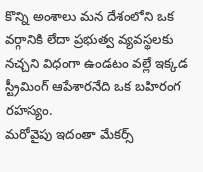కొన్ని అంశాలు మన దేశంలోని ఒక వర్గానికి లేదా ప్రభుత్వ వ్యవస్థలకు నచ్చని విధంగా ఉండటం వల్లే ఇక్కడ స్ట్రీమింగ్ ఆపేశారనేది ఒక బహిరంగ రహస్యం.
మరోవైపు ఇదంతా మేకర్స్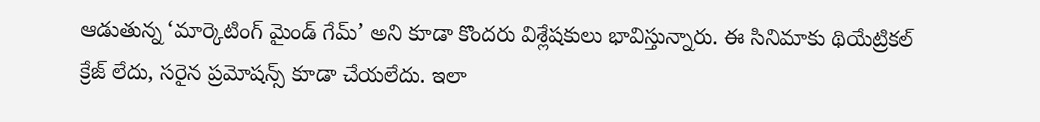ఆడుతున్న ‘మార్కెటింగ్ మైండ్ గేమ్’ అని కూడా కొందరు విశ్లేషకులు భావిస్తున్నారు. ఈ సినిమాకు థియేట్రికల్ క్రేజ్ లేదు, సరైన ప్రమోషన్స్ కూడా చేయలేదు. ఇలా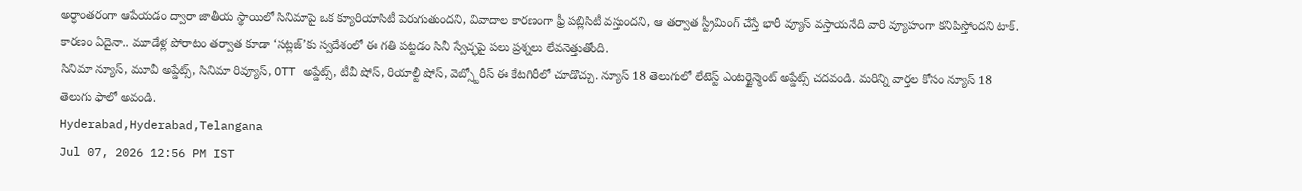అర్ధాంతరంగా ఆపేయడం ద్వారా జాతీయ స్థాయిలో సినిమాపై ఒక క్యూరియాసిటీ పెరుగుతుందని, వివాదాల కారణంగా ఫ్రీ పబ్లిసిటీ వస్తుందని, ఆ తర్వాత స్ట్రీమింగ్ చేస్తే భారీ వ్యూస్ వస్తాయనేది వారి వ్యూహంగా కనిపిస్తోందని టాక్. కారణం ఏదైనా.. మూడేళ్ల పోరాటం తర్వాత కూడా ‘సట్లజ్’కు స్వదేశంలో ఈ గతి పట్టడం సినీ స్వేచ్ఛపై పలు ప్రశ్నలు లేవనెత్తుతోంది.
సినిమా న్యూస్, మూవీ అప్డేట్స్, సినిమా రివ్యూస్, OTT అప్డేట్స్, టీవీ షోస్, రియాల్టీ షోస్, వెబ్స్టోరీస్ ఈ కేటగిరీలో చూడొచ్చు. న్యూస్ 18 తెలుగులో లేటెస్ట్ ఎంటర్టైన్మెంట్ అప్డేట్స్ చదవండి. మరిన్ని వార్తల కోసం న్యూస్ 18 తెలుగు ఫాలో అవండి.
Hyderabad,Hyderabad,Telangana
Jul 07, 2026 12:56 PM IST